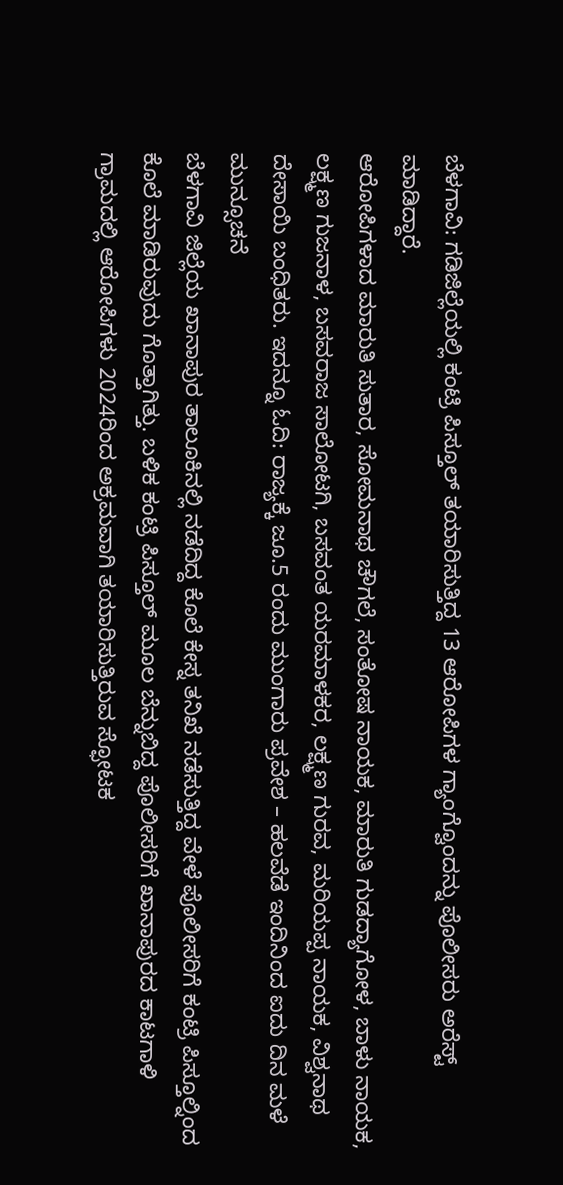ಬೆಳಗಾವಿ: ಗಡಿಜಿಲ್ಲೆಯಲ್ಲಿ ಕಂಟ್ರಿ ಪಿಸ್ತೂಲ್ ತಯಾರಿಸುತ್ತಿದ್ದ 13 ಆರೋಪಿಗಳ ಗ್ಯಾಂಗ್ವೊಂದನ್ನು ಪೊಲೀಸರು ಅರೆಸ್ಟ್ ಮಾಡಿದ್ದಾರೆ.
ಆರೋಪಿಗಳಾದ ಮಾರುತಿ ಸುತಾರ, ಸೋಮನಾಥ ಚೌಗಲೆ, ಸಂತೋಷ ನಾಯಕ, ಮಾರುತಿ ಗುಡದ್ಯಾಗೋಳ, ಬಾಳು ನಾಯಕ, ಲಕ್ಷ್ಮಣ ಗುಜನಾಳ, ಬಸವರಾಜ ಸಾಲೋಟಗಿ, ಬಸವಂತ ಯರಮಾಳಕರ, ಲಕ್ಷ್ಮಣ ಗುರವ, ಮರಿಯಪ್ಪ ನಾಯಕ, ವಿಶ್ವನಾಥ ದೇಸಾಯಿ ಬಂಧಿತರು. ಇದನ್ನೂ ಓದಿ: ರಾಜ್ಯಕ್ಕೆ ಜೂ.5 ರಂದು ಮುಂಗಾರು ಪ್ರವೇಶ – ಹಲವೆಡೆ ಇಂದಿನಿಂದ ಐದು ದಿನ ಮಳೆ ಮುನ್ಸೂಚನೆ
ಬೆಳಗಾವಿ ಜಿಲ್ಲೆಯ ಖಾನಾಪುರ ತಾಲೂಕಿನಲ್ಲಿ ನಡೆದಿದ್ದ ಕೊಲೆ ಕೇಸ್ನ ತನಿಖೆ ನಡೆಸುತ್ತಿದ್ದ ವೇಳೆ ಪೊಲೀಸರಿಗೆ ಕಂಟ್ರಿ ಪಿಸ್ತೂಲ್ನಿಂದ ಕೊಲೆ ಮಾಡಿರುವುದು ಗೊತ್ತಾಗಿತ್ತು. ಬಳಿಕ ಕಂಟ್ರಿ ಪಿಸ್ತೂಲ್ ಮೂಲ ಬೆನ್ನುಬಿದ್ದ ಪೊಲೀಸರಿಗೆ ಖಾನಾಪುರದ ಕಾಟಗಾಳಿ ಗ್ರಾಮದಲ್ಲಿ ಆರೋಪಿಗಳು 2024ರಿಂದ ಅಕ್ರಮವಾಗಿ ತಯಾರಿಸುತ್ತಿರುವ ಸ್ಫೋಟಕ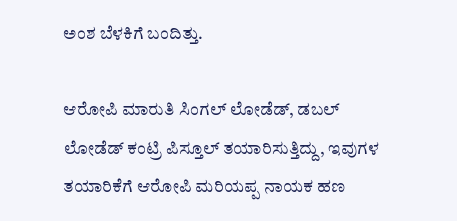ಅಂಶ ಬೆಳಕಿಗೆ ಬಂದಿತ್ತು.

ಆರೋಪಿ ಮಾರುತಿ ಸಿಂಗಲ್ ಲೋಡೆಡ್, ಡಬಲ್ ಲೋಡೆಡ್ ಕಂಟ್ರಿ ಪಿಸ್ತೂಲ್ ತಯಾರಿಸುತ್ತಿದ್ದು, ಇವುಗಳ ತಯಾರಿಕೆಗೆ ಆರೋಪಿ ಮರಿಯಪ್ಪ ನಾಯಕ ಹಣ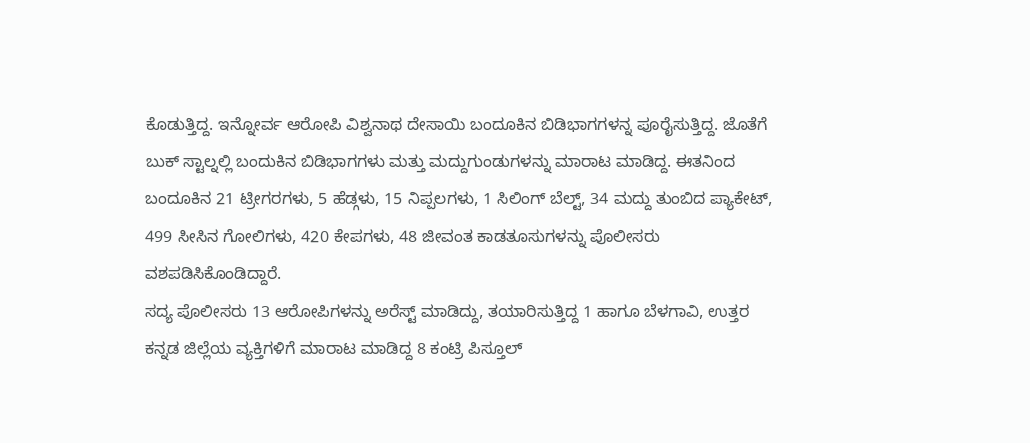ಕೊಡುತ್ತಿದ್ದ. ಇನ್ನೋರ್ವ ಆರೋಪಿ ವಿಶ್ವನಾಥ ದೇಸಾಯಿ ಬಂದೂಕಿನ ಬಿಡಿಭಾಗಗಳನ್ನ ಪೂರೈಸುತ್ತಿದ್ದ. ಜೊತೆಗೆ ಬುಕ್ ಸ್ಟಾಲ್ನಲ್ಲಿ ಬಂದುಕಿನ ಬಿಡಿಭಾಗಗಳು ಮತ್ತು ಮದ್ದುಗುಂಡುಗಳನ್ನು ಮಾರಾಟ ಮಾಡಿದ್ದ. ಈತನಿಂದ ಬಂದೂಕಿನ 21 ಟ್ರೀಗರಗಳು, 5 ಹೆಡ್ಗಳು, 15 ನಿಪ್ಪಲಗಳು, 1 ಸಿಲಿಂಗ್ ಬೆಲ್ಟ್, 34 ಮದ್ದು ತುಂಬಿದ ಪ್ಯಾಕೇಟ್, 499 ಸೀಸಿನ ಗೋಲಿಗಳು, 420 ಕೇಪಗಳು, 48 ಜೀವಂತ ಕಾಡತೂಸುಗಳನ್ನು ಪೊಲೀಸರು ವಶಪಡಿಸಿಕೊಂಡಿದ್ದಾರೆ.
ಸದ್ಯ ಪೊಲೀಸರು 13 ಆರೋಪಿಗಳನ್ನು ಅರೆಸ್ಟ್ ಮಾಡಿದ್ದು, ತಯಾರಿಸುತ್ತಿದ್ದ 1 ಹಾಗೂ ಬೆಳಗಾವಿ, ಉತ್ತರ ಕನ್ನಡ ಜಿಲ್ಲೆಯ ವ್ಯಕ್ತಿಗಳಿಗೆ ಮಾರಾಟ ಮಾಡಿದ್ದ 8 ಕಂಟ್ರಿ ಪಿಸ್ತೂಲ್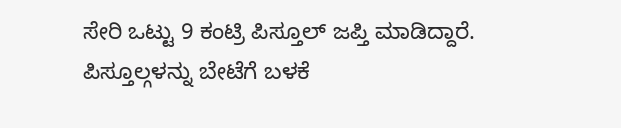ಸೇರಿ ಒಟ್ಟು 9 ಕಂಟ್ರಿ ಪಿಸ್ತೂಲ್ ಜಪ್ತಿ ಮಾಡಿದ್ದಾರೆ. ಪಿಸ್ತೂಲ್ಗಳನ್ನು ಬೇಟೆಗೆ ಬಳಕೆ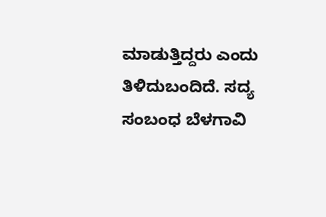ಮಾಡುತ್ತಿದ್ದರು ಎಂದು ತಿಳಿದುಬಂದಿದೆ. ಸದ್ಯ ಸಂಬಂಧ ಬೆಳಗಾವಿ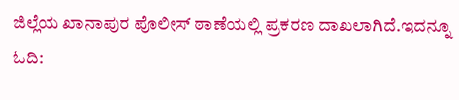ಜಿಲ್ಲೆಯ ಖಾನಾಪುರ ಪೊಲೀಸ್ ಠಾಣೆಯಲ್ಲಿ ಪ್ರಕರಣ ದಾಖಲಾಗಿದೆ.ಇದನ್ನೂ ಓದಿ: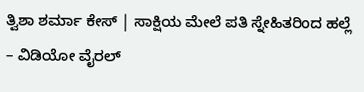ತ್ವಿಶಾ ಶರ್ಮಾ ಕೇಸ್ | ಸಾಕ್ಷಿಯ ಮೇಲೆ ಪತಿ ಸ್ನೇಹಿತರಿಂದ ಹಲ್ಲೆ – ವಿಡಿಯೋ ವೈರಲ್